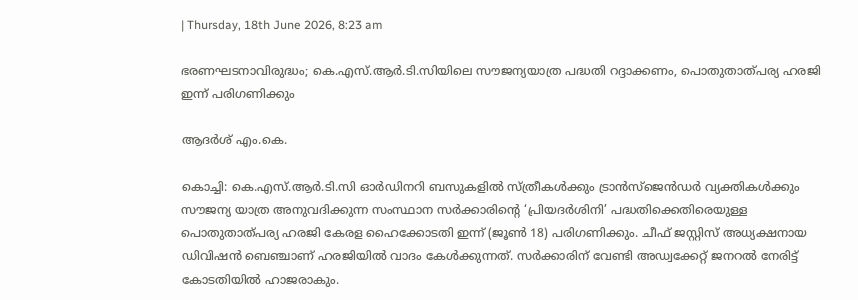| Thursday, 18th June 2026, 8:23 am

ഭരണഘടനാവിരുദ്ധം; കെ.എസ്.ആര്‍.ടി.സിയിലെ സൗജന്യയാത്ര പദ്ധതി റദ്ദാക്കണം, പൊതുതാത്പര്യ ഹരജി ഇന്ന് പരിഗണിക്കും

ആദര്‍ശ് എം.കെ.

കൊച്ചി: കെ.എസ്.ആര്‍.ടി.സി ഓര്‍ഡിനറി ബസുകളില്‍ സ്ത്രീകള്‍ക്കും ട്രാന്‍സ്ജെന്‍ഡര്‍ വ്യക്തികള്‍ക്കും സൗജന്യ യാത്ര അനുവദിക്കുന്ന സംസ്ഥാന സര്‍ക്കാരിന്റെ ‘പ്രിയദര്‍ശിനി’ പദ്ധതിക്കെതിരെയുള്ള പൊതുതാത്പര്യ ഹരജി കേരള ഹൈക്കോടതി ഇന്ന് (ജൂണ്‍ 18) പരിഗണിക്കും. ചീഫ് ജസ്റ്റിസ് അധ്യക്ഷനായ ഡിവിഷന്‍ ബെഞ്ചാണ് ഹരജിയില്‍ വാദം കേള്‍ക്കുന്നത്. സര്‍ക്കാരിന് വേണ്ടി അഡ്വക്കേറ്റ് ജനറല്‍ നേരിട്ട് കോടതിയില്‍ ഹാജരാകും.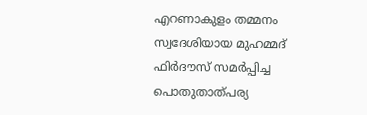എറണാകുളം തമ്മനം സ്വദേശിയായ മുഹമ്മദ് ഫിര്‍ദൗസ് സമര്‍പ്പിച്ച പൊതുതാത്പര്യ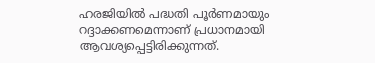ഹരജിയില്‍ പദ്ധതി പൂര്‍ണമായും റദ്ദാക്കണമെന്നാണ് പ്രധാനമായി ആവശ്യപ്പെട്ടിരിക്കുന്നത്.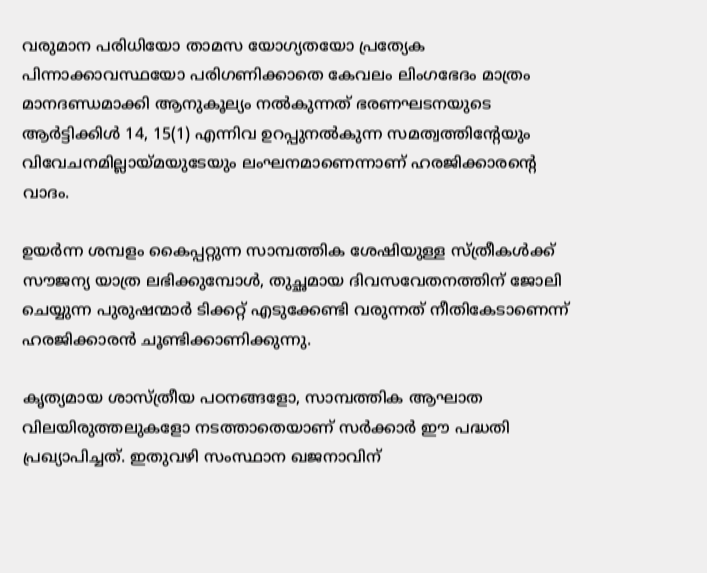വരുമാന പരിധിയോ താമസ യോഗ്യതയോ പ്രത്യേക പിന്നാക്കാവസ്ഥയോ പരിഗണിക്കാതെ കേവലം ലിംഗഭേദം മാത്രം മാനദണ്ഡമാക്കി ആനുകൂല്യം നല്‍കുന്നത് ഭരണഘടനയുടെ ആര്‍ട്ടിക്കിള്‍ 14, 15(1) എന്നിവ ഉറപ്പുനല്‍കുന്ന സമത്വത്തിന്റേയും വിവേചനമില്ലായ്മയുടേയും ലംഘനമാണെന്നാണ് ഹരജിക്കാരന്റെ വാദം.

ഉയര്‍ന്ന ശമ്പളം കൈപ്പറ്റുന്ന സാമ്പത്തിക ശേഷിയുള്ള സ്ത്രീകള്‍ക്ക് സൗജന്യ യാത്ര ലഭിക്കുമ്പോള്‍, തുച്ഛമായ ദിവസവേതനത്തിന് ജോലി ചെയ്യുന്ന പുരുഷന്മാര്‍ ടിക്കറ്റ് എടുക്കേണ്ടി വരുന്നത് നീതികേടാണെന്ന് ഹരജിക്കാരന്‍ ചൂണ്ടിക്കാണിക്കുന്നു.

കൃത്യമായ ശാസ്ത്രീയ പഠനങ്ങളോ, സാമ്പത്തിക ആഘാത വിലയിരുത്തലുകളോ നടത്താതെയാണ് സര്‍ക്കാര്‍ ഈ പദ്ധതി പ്രഖ്യാപിച്ചത്. ഇതുവഴി സംസ്ഥാന ഖജനാവിന്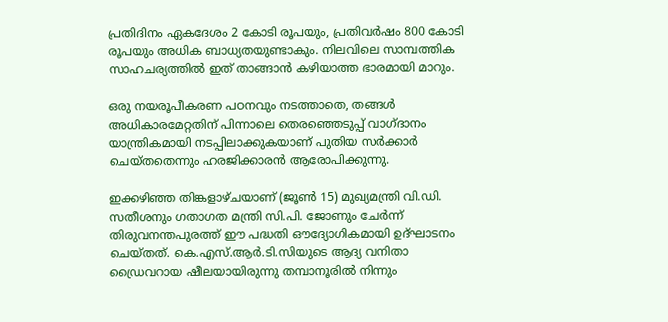പ്രതിദിനം ഏകദേശം 2 കോടി രൂപയും, പ്രതിവര്‍ഷം 800 കോടി രൂപയും അധിക ബാധ്യതയുണ്ടാകും. നിലവിലെ സാമ്പത്തിക സാഹചര്യത്തില്‍ ഇത് താങ്ങാന്‍ കഴിയാത്ത ഭാരമായി മാറും.

ഒരു നയരൂപീകരണ പഠനവും നടത്താതെ, തങ്ങള്‍ അധികാരമേറ്റതിന് പിന്നാലെ തെരഞ്ഞെടുപ്പ് വാഗ്ദാനം യാന്ത്രികമായി നടപ്പിലാക്കുകയാണ് പുതിയ സര്‍ക്കാര്‍ ചെയ്തതെന്നും ഹരജിക്കാരന്‍ ആരോപിക്കുന്നു.

ഇക്കഴിഞ്ഞ തിങ്കളാഴ്ചയാണ് (ജൂണ്‍ 15) മുഖ്യമന്ത്രി വി.ഡി. സതീശനും ഗതാഗത മന്ത്രി സി.പി. ജോണും ചേര്‍ന്ന് തിരുവനന്തപുരത്ത് ഈ പദ്ധതി ഔദ്യോഗികമായി ഉദ്ഘാടനം ചെയ്തത്. കെ.എസ്.ആര്‍.ടി.സിയുടെ ആദ്യ വനിതാ ഡ്രൈവറായ ഷീലയായിരുന്നു തമ്പാനൂരില്‍ നിന്നും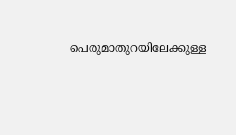പെരുമാതുറയിലേക്കുള്ള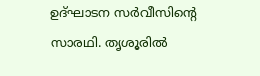ഉദ്ഘാടന സര്‍വീസിന്റെ സാരഥി. തൃശൂരില്‍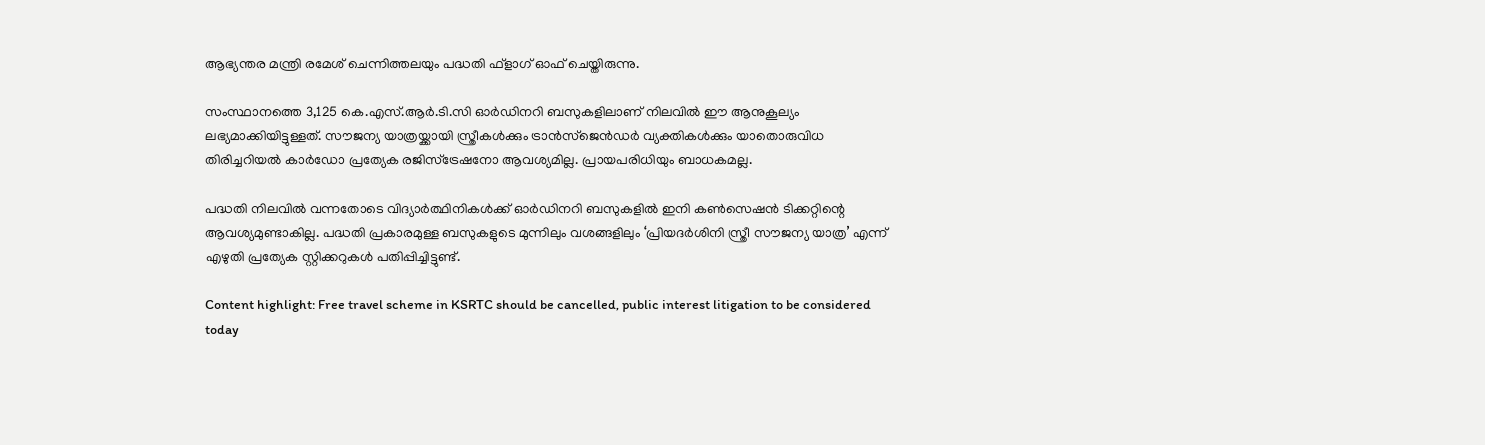ആഭ്യന്തര മന്ത്രി രമേശ് ചെന്നിത്തലയും പദ്ധതി ഫ്‌ളാഗ് ഓഫ് ചെയ്തിരുന്നു.

സംസ്ഥാനത്തെ 3,125 കെ.എസ്.ആര്‍.ടി.സി ഓര്‍ഡിനറി ബസുകളിലാണ് നിലവില്‍ ഈ ആനുകൂല്യം ലഭ്യമാക്കിയിട്ടുള്ളത്. സൗജന്യ യാത്രയ്ക്കായി സ്ത്രീകള്‍ക്കും ട്രാന്‍സ്ജെന്‍ഡര്‍ വ്യക്തികള്‍ക്കും യാതൊരുവിധ തിരിച്ചറിയല്‍ കാര്‍ഡോ പ്രത്യേക രജിസ്ട്രേഷനോ ആവശ്യമില്ല. പ്രായപരിധിയും ബാധകമല്ല.

പദ്ധതി നിലവില്‍ വന്നതോടെ വിദ്യാര്‍ത്ഥിനികള്‍ക്ക് ഓര്‍ഡിനറി ബസുകളില്‍ ഇനി കണ്‍സെഷന്‍ ടിക്കറ്റിന്റെ ആവശ്യമുണ്ടാകില്ല. പദ്ധതി പ്രകാരമുള്ള ബസുകളുടെ മുന്നിലും വശങ്ങളിലും ‘പ്രിയദര്‍ശിനി സ്ത്രീ സൗജന്യ യാത്ര’ എന്ന് എഴുതി പ്രത്യേക സ്റ്റിക്കറുകള്‍ പതിപ്പിച്ചിട്ടുണ്ട്.

Content highlight: Free travel scheme in KSRTC should be cancelled, public interest litigation to be considered today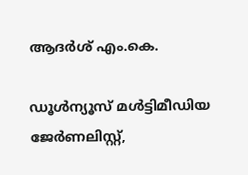ആദര്‍ശ് എം.കെ.

ഡൂള്‍ന്യൂസ് മള്‍ട്ടിമീഡിയ ജേര്‍ണലിസ്റ്റ്,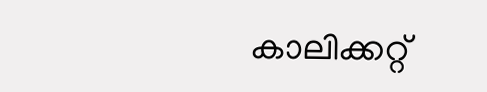കാലിക്കറ്റ്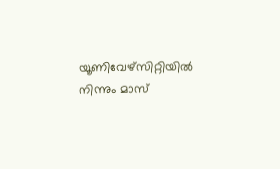യൂണിവേഴ്സിറ്റിയില്‍ നിന്നും മാസ്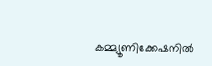കമ്മ്യൂണിക്കേഷനില്‍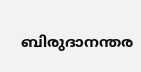ബിരുദാനന്തര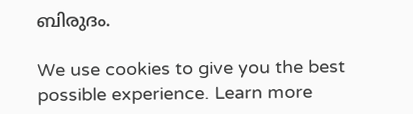ബിരുദം.

We use cookies to give you the best possible experience. Learn more